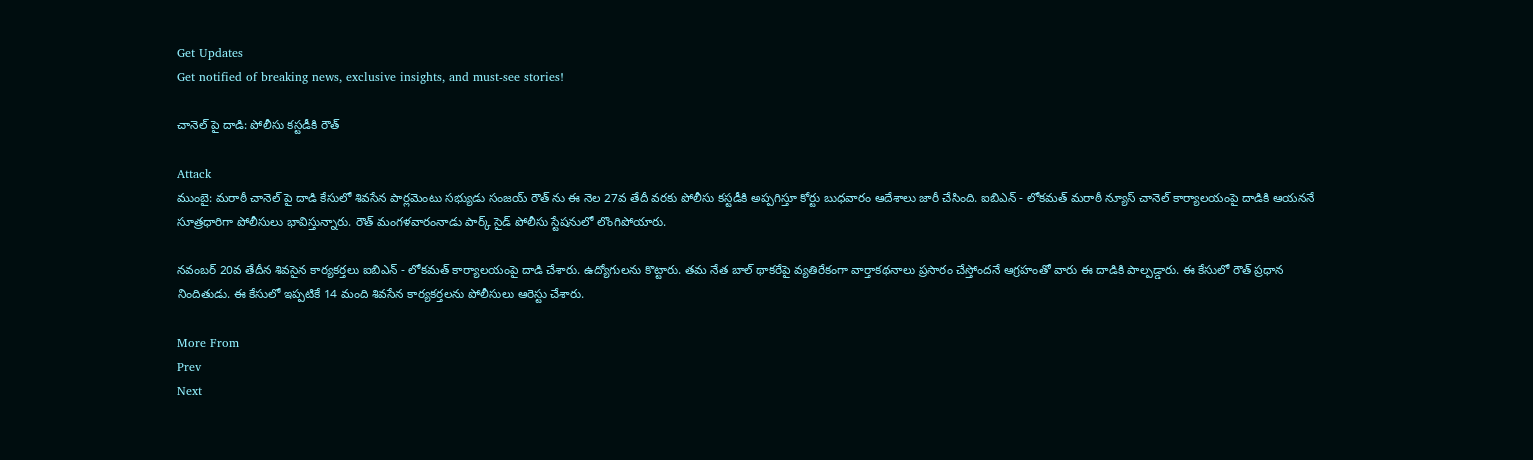Get Updates
Get notified of breaking news, exclusive insights, and must-see stories!

చానెల్ పై దాడి: పోలీసు కస్టడీకి రౌత్

Attack
ముంబై: మరాఠీ చానెల్ పై దాడి కేసులో శివసేన పార్లమెంటు సభ్యుడు సంజయ్ రౌత్ ను ఈ నెల 27వ తేదీ వరకు పోలీసు కస్టడీకి అప్పగిస్తూ కోర్టు బుధవారం ఆదేశాలు జారీ చేసింది. ఐబిఎన్ - లోకమత్ మరాఠీ న్యూస్ చానెల్ కార్యాలయంపై దాడికి ఆయననే సూత్రధారిగా పోలీసులు భావిస్తున్నారు. రౌత్ మంగళవారంనాడు పార్క్ సైడ్ పోలీసు స్టేషనులో లొంగిపోయారు.

నవంబర్ 20వ తేదీన శివసైన కార్యకర్తలు ఐబిఎన్ - లోకమత్ కార్యాలయంపై దాడి చేశారు. ఉద్యోగులను కొట్టారు. తమ నేత బాల్ థాకరేపై వ్యతిరేకంగా వార్తాకథనాలు ప్రసారం చేస్తోందనే ఆగ్రహంతో వారు ఈ దాడికి పాల్పడ్డారు. ఈ కేసులో రౌత్ ప్రధాన నిందితుడు. ఈ కేసులో ఇప్పటికే 14 మంది శివసేన కార్యకర్తలను పోలీసులు ఆరెస్టు చేశారు.

More From
Prev
Next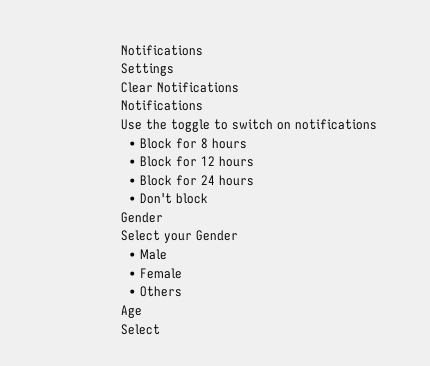Notifications
Settings
Clear Notifications
Notifications
Use the toggle to switch on notifications
  • Block for 8 hours
  • Block for 12 hours
  • Block for 24 hours
  • Don't block
Gender
Select your Gender
  • Male
  • Female
  • Others
Age
Select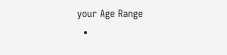your Age Range
  •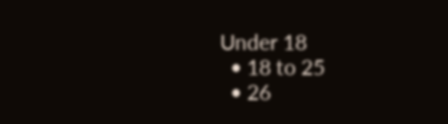Under 18
  • 18 to 25
  • 26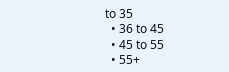to 35
  • 36 to 45
  • 45 to 55
  • 55+